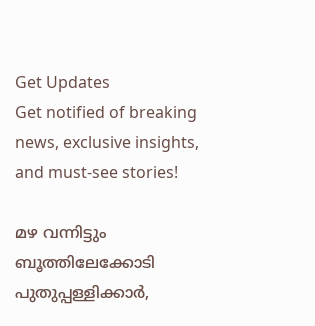Get Updates
Get notified of breaking news, exclusive insights, and must-see stories!

മഴ വന്നിട്ടും ബൂത്തിലേക്കോടി പുതുപ്പള്ളിക്കാര്‍,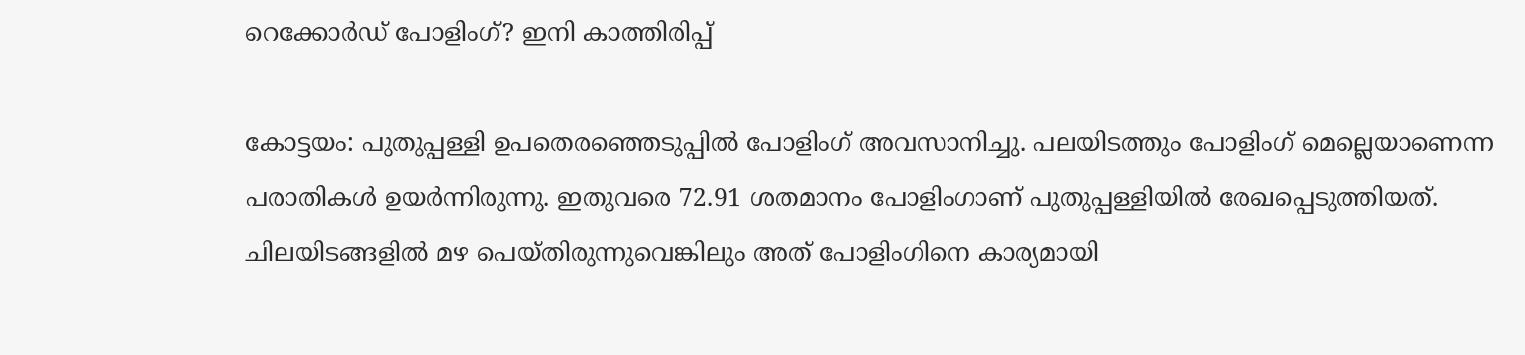റെക്കോര്‍ഡ് പോളിംഗ്? ഇനി കാത്തിരിപ്പ്

കോട്ടയം: പുതുപ്പള്ളി ഉപതെരഞ്ഞെടുപ്പില്‍ പോളിംഗ് അവസാനിച്ചു. പലയിടത്തും പോളിംഗ് മെല്ലെയാണെന്ന പരാതികള്‍ ഉയര്‍ന്നിരുന്നു. ഇതുവരെ 72.91 ശതമാനം പോളിംഗാണ് പുതുപ്പള്ളിയില്‍ രേഖപ്പെടുത്തിയത്. ചിലയിടങ്ങളില്‍ മഴ പെയ്തിരുന്നുവെങ്കിലും അത് പോളിംഗിനെ കാര്യമായി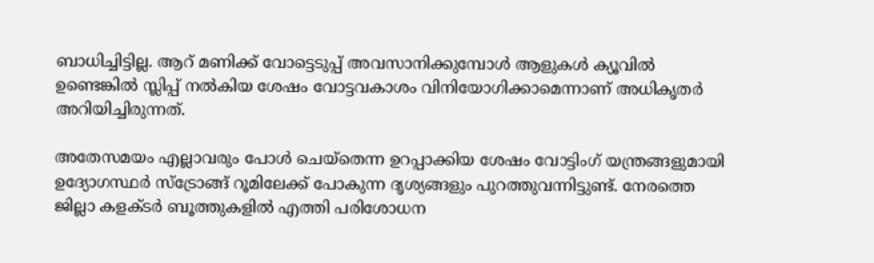ബാധിച്ചിട്ടില്ല. ആറ് മണിക്ക് വോട്ടെടുപ്പ് അവസാനിക്കുമ്പോള്‍ ആളുകള്‍ ക്യൂവില്‍ ഉണ്ടെങ്കില്‍ സ്ലിപ്പ് നല്‍കിയ ശേഷം വോട്ടവകാശം വിനിയോഗിക്കാമെന്നാണ് അധികൃതര്‍ അറിയിച്ചിരുന്നത്.

അതേസമയം എല്ലാവരും പോള്‍ ചെയ്‌തെന്ന ഉറപ്പാക്കിയ ശേഷം വോട്ടിംഗ് യന്ത്രങ്ങളുമായി ഉദ്യോഗസ്ഥര്‍ സ്‌ട്രോങ്ങ് റൂമിലേക്ക് പോകുന്ന ദൃശ്യങ്ങളും പുറത്തുവന്നിട്ടുണ്ട്. നേരത്തെ ജില്ലാ കളക്ടര്‍ ബൂത്തുകളില്‍ എത്തി പരിശോധന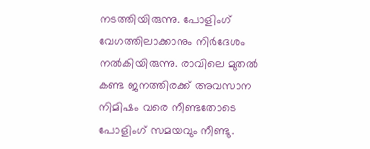നടത്തിയിരുന്നു. പോളിംഗ് വേഗത്തിലാക്കാനും നിര്‍ദേശം നല്‍കിയിരുന്നു. രാവിലെ മുതല്‍ കണ്ട ജനത്തിരക്ക് അവസാന നിമിഷം വരെ നീണ്ടതോടെ പോളിംഗ് സമയവും നീണ്ടു.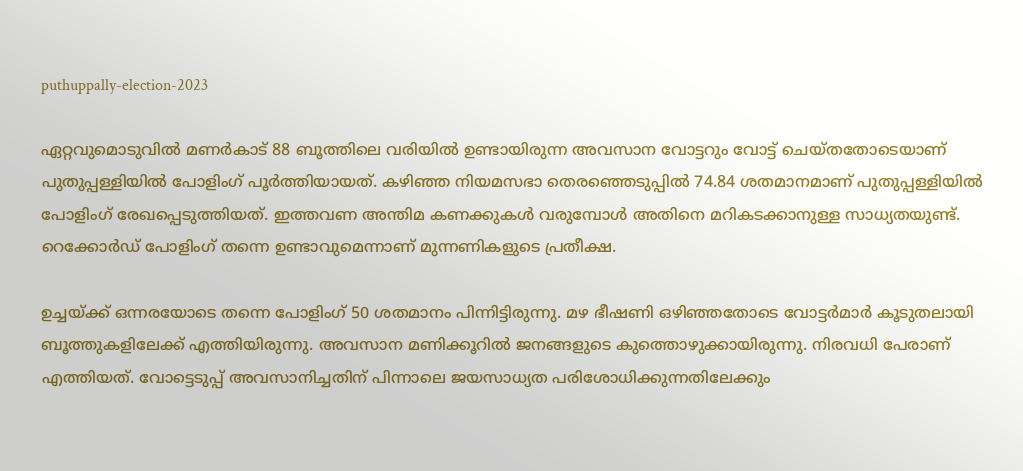puthuppally-election-2023

ഏറ്റവുമൊടുവില്‍ മണര്‍കാട് 88 ബൂത്തിലെ വരിയില്‍ ഉണ്ടായിരുന്ന അവസാന വോട്ടറും വോട്ട് ചെയ്തതോടെയാണ് പുതുപ്പള്ളിയില്‍ പോളിംഗ് പൂര്‍ത്തിയായത്. കഴിഞ്ഞ നിയമസഭാ തെരഞ്ഞെടുപ്പില്‍ 74.84 ശതമാനമാണ് പുതുപ്പള്ളിയില്‍ പോളിംഗ് രേഖപ്പെടുത്തിയത്. ഇത്തവണ അന്തിമ കണക്കുകള്‍ വരുമ്പോള്‍ അതിനെ മറികടക്കാനുള്ള സാധ്യതയുണ്ട്. റെക്കോര്‍ഡ് പോളിംഗ് തന്നെ ഉണ്ടാവുമെന്നാണ് മുന്നണികളുടെ പ്രതീക്ഷ.

ഉച്ചയ്ക്ക് ഒന്നരയോടെ തന്നെ പോളിംഗ് 50 ശതമാനം പിന്നിട്ടിരുന്നു. മഴ ഭീഷണി ഒഴിഞ്ഞതോടെ വോട്ടര്‍മാര്‍ കൂടുതലായി ബൂത്തുകളിലേക്ക് എത്തിയിരുന്നു. അവസാന മണിക്കൂറില്‍ ജനങ്ങളുടെ കുത്തൊഴുക്കായിരുന്നു. നിരവധി പേരാണ് എത്തിയത്. വോട്ടെടുപ്പ് അവസാനിച്ചതിന് പിന്നാലെ ജയസാധ്യത പരിശോധിക്കുന്നതിലേക്കും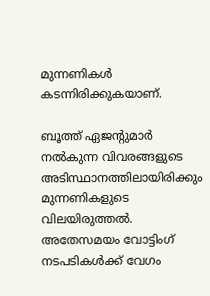മുന്നണികള്‍ കടന്നിരിക്കുകയാണ്.

ബൂത്ത് ഏജന്റുമാര്‍ നല്‍കുന്ന വിവരങ്ങളുടെ അടിസ്ഥാനത്തിലായിരിക്കും മുന്നണികളുടെ വിലയിരുത്തല്‍. അതേസമയം വോട്ടിംഗ് നടപടികള്‍ക്ക് വേഗം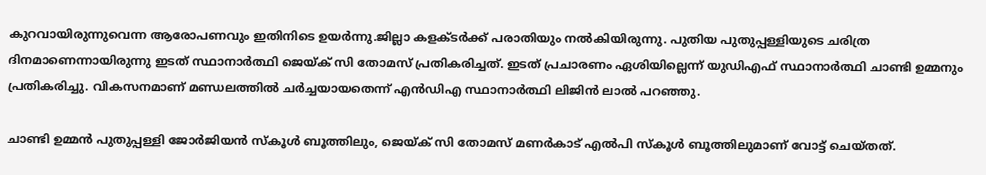കുറവായിരുന്നുവെന്ന ആരോപണവും ഇതിനിടെ ഉയര്‍ന്നു.ജില്ലാ കളക്ടര്‍ക്ക് പരാതിയും നല്‍കിയിരുന്നു. പുതിയ പുതുപ്പള്ളിയുടെ ചരിത്ര ദിനമാണെന്നായിരുന്നു ഇടത് സ്ഥാനാര്‍ത്ഥി ജെയ്ക് സി തോമസ് പ്രതികരിച്ചത്. ഇടത് പ്രചാരണം ഏശിയില്ലെന്ന് യുഡിഎഫ് സ്ഥാനാര്‍ത്ഥി ചാണ്ടി ഉമ്മനും പ്രതികരിച്ചു. വികസനമാണ് മണ്ഡലത്തില്‍ ചര്‍ച്ചയായതെന്ന് എന്‍ഡിഎ സ്ഥാനാര്‍ത്ഥി ലിജിന്‍ ലാല്‍ പറഞ്ഞു.

ചാണ്ടി ഉമ്മന്‍ പുതുപ്പള്ളി ജോര്‍ജിയന്‍ സ്‌കൂള്‍ ബൂത്തിലും, ജെയ്ക് സി തോമസ് മണര്‍കാട് എല്‍പി സ്‌കൂള്‍ ബൂത്തിലുമാണ് വോട്ട് ചെയ്തത്.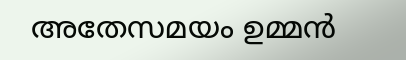അതേസമയം ഉമ്മന്‍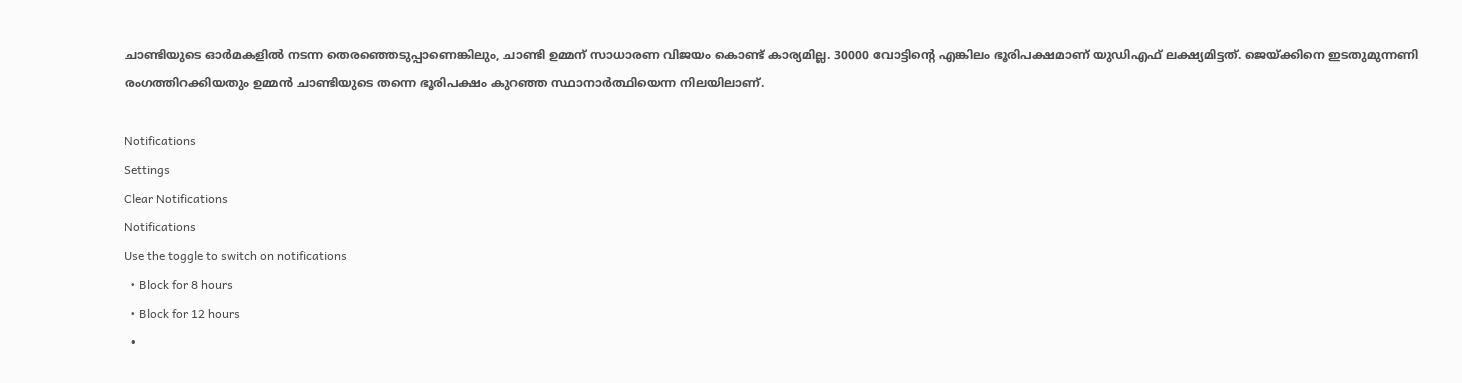ചാണ്ടിയുടെ ഓര്‍മകളില്‍ നടന്ന തെരഞ്ഞെടുപ്പാണെങ്കിലും, ചാണ്ടി ഉമ്മന് സാധാരണ വിജയം കൊണ്ട് കാര്യമില്ല. 30000 വോട്ടിന്റെ എങ്കിലം ഭൂരിപക്ഷമാണ് യുഡിഎഫ് ലക്ഷ്യമിട്ടത്. ജെയ്ക്കിനെ ഇടതുമുന്നണി രംഗത്തിറക്കിയതും ഉമ്മന്‍ ചാണ്ടിയുടെ തന്നെ ഭൂരിപക്ഷം കുറഞ്ഞ സ്ഥാനാര്‍ത്ഥിയെന്ന നിലയിലാണ്.

Notifications
Settings
Clear Notifications
Notifications
Use the toggle to switch on notifications
  • Block for 8 hours
  • Block for 12 hours
  •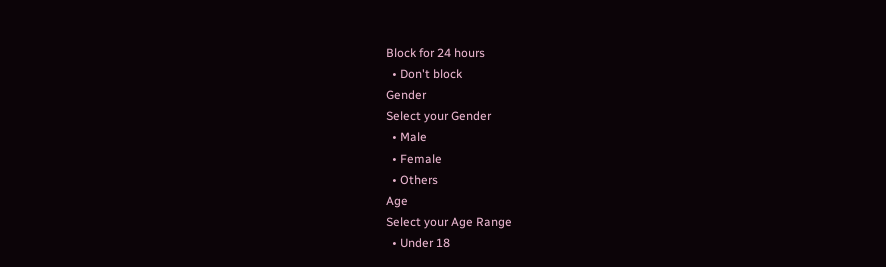Block for 24 hours
  • Don't block
Gender
Select your Gender
  • Male
  • Female
  • Others
Age
Select your Age Range
  • Under 18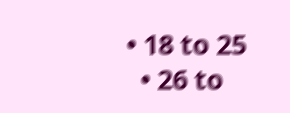• 18 to 25
  • 26 to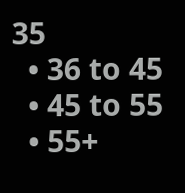35
  • 36 to 45
  • 45 to 55
  • 55+